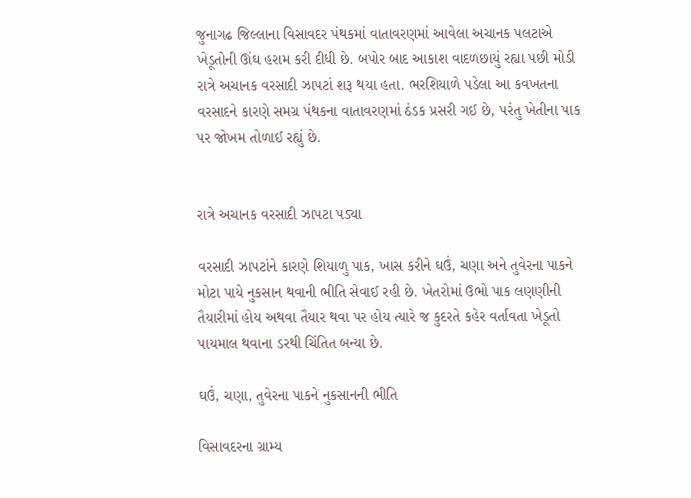જુનાગઢ જિલ્લાના વિસાવદર પંથકમાં વાતાવરણમાં આવેલા અચાનક પલટાએ ખેડૂતોની ઊંઘ હરામ કરી દીધી છે. બપોર બાદ આકાશ વાદળછાયું રહ્યા પછી મોડી રાત્રે અચાનક વરસાદી ઝાપટાં શરૂ થયા હતા. ભરશિયાળે પડેલા આ કવખતના વરસાદને કારણે સમગ્ર પંથકના વાતાવરણમાં ઠંડક પ્રસરી ગઈ છે, પરંતુ ખેતીના પાક પર જોખમ તોળાઈ રહ્યું છે.


રાત્રે અચાનક વરસાદી ઝાપટા પડ્યા

વરસાદી ઝાપટાંને કારણે શિયાળુ પાક, ખાસ કરીને ઘઉં, ચણા અને તુવેરના પાકને મોટા પાયે નુકસાન થવાની ભીતિ સેવાઈ રહી છે. ખેતરોમાં ઉભો પાક લણણીની તૈયારીમાં હોય અથવા તૈયાર થવા પર હોય ત્યારે જ કુદરતે કહેર વર્તાવતા ખેડૂતો પાયમાલ થવાના ડરથી ચિંતિત બન્યા છે.

ઘઉં, ચણા, તુવેરના પાકને નુકસાનની ભીતિ

વિસાવદરના ગ્રામ્ય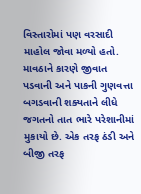વિસ્તારોમાં પણ વરસાદી માહોલ જોવા મળ્યો હતો. માવઠાને કારણે જીવાત પડવાની અને પાકની ગુણવત્તા બગડવાની શક્યતાને લીધે જગતનો તાત ભારે પરેશાનીમાં મુકાયો છે. એક તરફ ઠંડી અને બીજી તરફ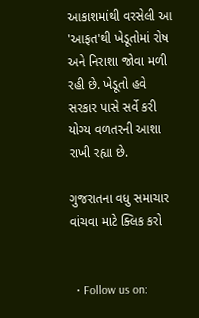આકાશમાંથી વરસેલી આ 'આફત'થી ખેડૂતોમાં રોષ અને નિરાશા જોવા મળી રહી છે. ખેડૂતો હવે સરકાર પાસે સર્વે કરી યોગ્ય વળતરની આશા રાખી રહ્યા છે.

ગુજરાતના વધુ સમાચાર વાંચવા માટે ક્લિક કરો


  • Follow us on: